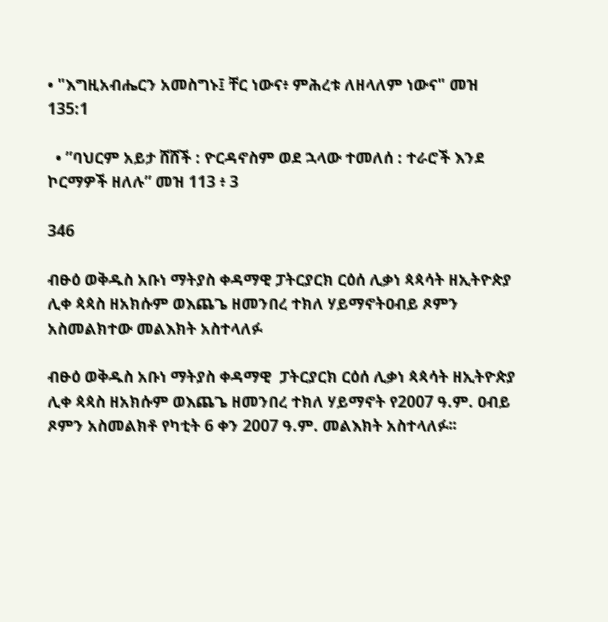• "እግዚአብሔርን አመስግኑ፤ ቸር ነውና፥ ምሕረቱ ለዘላለም ነውና" መዝ 135:1

  • ”ባህርም አይታ ሸሸች : ዮርዳኖስም ወደ ኋላው ተመለሰ : ተራሮች እንደ ኮርማዎች ዘለሉ” መዝ 113 ፥ 3

346

ብፁዕ ወቅዱስ አቡነ ማትያስ ቀዳማዊ ፓትርያርክ ርዕሰ ሊቃነ ጳጳሳት ዘኢትዮጵያ ሊቀ ጳጳስ ዘአክሱም ወእጨጌ ዘመንበረ ተክለ ሃይማኖትዐብይ ጾምን አስመልክተው መልእክት አስተላለፉ

ብፁዕ ወቅዱስ አቡነ ማትያስ ቀዳማዊ  ፓትርያርክ ርዕሰ ሊቃነ ጳጳሳት ዘኢትዮጵያ ሊቀ ጳጳስ ዘአክሱም ወእጨጌ ዘመንበረ ተክለ ሃይማኖት የ2007 ዓ.ም. ዐብይ ጾምን አስመልክቶ የካቲት 6 ቀን 2007 ዓ.ም. መልእክት አስተላለፉ፡፡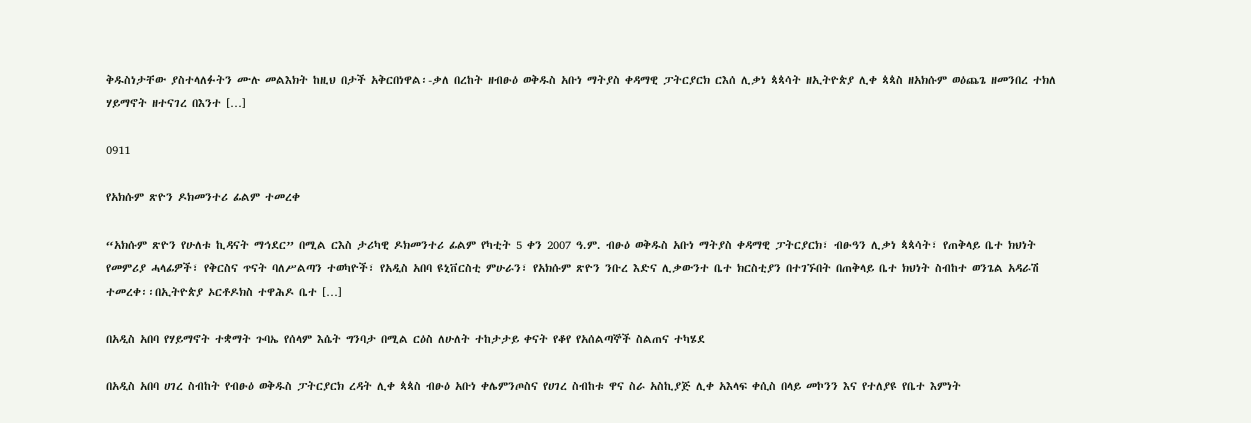ቅዱስነታቸው ያስተላለፉትን ሙሉ መልእክት ከዚህ በታች አቅርበነዋል፡-ቃለ በረከት ዘብፁዕ ወቅዱስ አቡነ ማትያስ ቀዳማዊ ፓትርያርክ ርእሰ ሊቃነ ጳጳሳት ዘኢትዮጵያ ሊቀ ጳጳስ ዘአክሱም ወዕጨጌ ዘመንበረ ተክለ ሃይማኖት ዘተናገረ በእንተ […]

0911

የአክሱም ጽዮን ዶክመንተሪ ፊልም ተመረቀ

“አክሱም ጽዮን የሁለቱ ኪዳናት ማኅደር” በሚል ርእስ ታሪካዊ ዶክመንተሪ ፊልም የካቲት 5 ቀን 2007 ዓ.ም. ብፁዕ ወቅዱስ አቡነ ማትያስ ቀዳማዊ ፓትርያርክ፣ ብፁዓን ሊቃነ ጳጳሳት፣ የጠቅላይ ቤተ ክህነት የመምሪያ ሓላፊዎች፣ የቅርስና ጥናት ባለሥልጣን ተወካዮች፣ የአዲስ አበባ ዩኒቨርስቲ ምሁራን፣ የአክሱም ጽዮን ንቡረ እድና ሊቃውንተ ቤተ ክርስቲያን በተገኙበት በጠቅላይ ቤተ ክህነት ስብከተ ወንጌል አዳራሽ ተመረቀ፡፡በኢትዮጵያ ኦርቶዶክስ ተዋሕዶ ቤተ […]

በአዲስ አበባ የሃይማኖት ተቋማት ጉባኤ የሰላም እሴት ግንባታ በሚል ርዕስ ለሁለት ተከታታይ ቀናት የቆየ የአሰልጣኞች ስልጠና ተካሄደ

በአዲስ አበባ ሀገረ ስብከት የብፁዕ ወቅዱስ ፓትርያርክ ረዳት ሊቀ ጳጳስ ብፁዕ አቡነ ቀሌምንጦስና የሀገረ ስብከቱ ዋና ስራ አስኪያጅ ሊቀ አእላፍ ቀሲስ በላይ መኮንን እና የተለያዩ የቤተ እምነት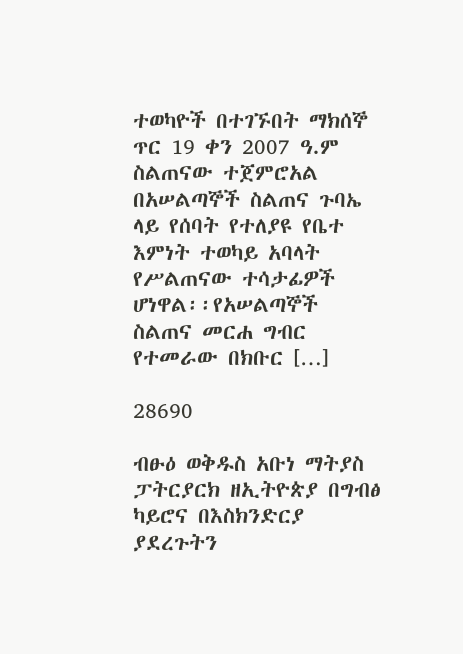ተወካዮች በተገኙበት ማክሰኞ ጥር 19 ቀን 2007 ዓ.ም ስልጠናው ተጀምሮአል በአሠልጣኞች ስልጠና ጉባኤ ላይ የሰባት የተለያዩ የቤተ እምነት ተወካይ አባላት የሥልጠናው ተሳታፊዎች ሆነዋል፡፡የአሠልጣኞች ስልጠና መርሐ ግብር የተመራው በክቡር […]

28690

ብፁዕ ወቅዱስ አቡነ ማትያስ ፓትርያርክ ዘኢትዮጵያ በግብፅ ካይሮና በእስክንድርያ ያደረጉትን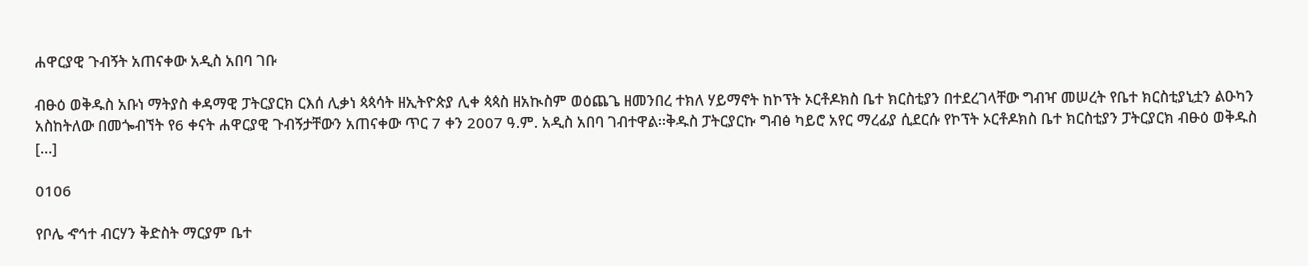ሐዋርያዊ ጉብኝት አጠናቀው አዲስ አበባ ገቡ

ብፁዕ ወቅዱስ አቡነ ማትያስ ቀዳማዊ ፓትርያርክ ርእሰ ሊቃነ ጳጳሳት ዘኢትዮጵያ ሊቀ ጳጳስ ዘአኲስም ወዕጨጌ ዘመንበረ ተክለ ሃይማኖት ከኮፕት ኦርቶዶክስ ቤተ ክርስቲያን በተደረገላቸው ግብዣ መሠረት የቤተ ክርስቲያኒቷን ልዑካን አስከትለው በመጐብኘት የ6 ቀናት ሐዋርያዊ ጉብኝታቸውን አጠናቀው ጥር 7 ቀን 2007 ዓ.ም. አዲስ አበባ ገብተዋል፡፡ቅዱስ ፓትርያርኩ ግብፅ ካይሮ አየር ማረፊያ ሲደርሱ የኮፕት ኦርቶዶክስ ቤተ ክርስቲያን ፓትርያርክ ብፁዕ ወቅዱስ […]

0106

የቦሌ ኆኅተ ብርሃን ቅድስት ማርያም ቤተ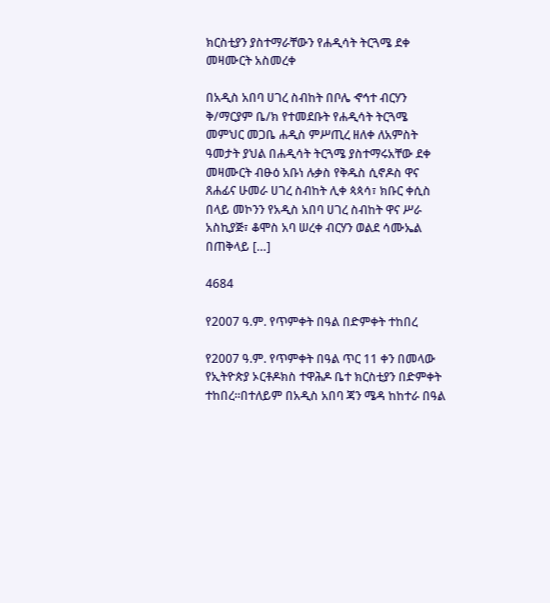ክርስቲያን ያስተማራቸውን የሐዲሳት ትርጓሜ ደቀ መዛሙርት አስመረቀ

በአዲስ አበባ ሀገረ ስብከት በቦሌ ኆኅተ ብርሃን ቅ/ማርያም ቤ/ክ የተመደቡት የሐዲሳት ትርጓሜ መምህር መጋቤ ሐዲስ ምሥጢረ ዘለቀ ለአምስት ዓመታት ያህል በሐዲሳት ትርጓሜ ያስተማሩአቸው ደቀ መዛሙርት ብፁዕ አቡነ ሉቃስ የቅዱስ ሲኖዶስ ዋና ጸሐፊና ሁመራ ሀገረ ስብከት ሊቀ ጳጳሳ፣ ክቡር ቀሲስ በላይ መኮንን የአዲስ አበባ ሀገረ ስብከት ዋና ሥራ አስኪያጅ፣ ቆሞስ አባ ሠረቀ ብርሃን ወልደ ሳሙኤል በጠቅላይ […]

4684

የ2007 ዓ.ም. የጥምቀት በዓል በድምቀት ተከበረ

የ2007 ዓ.ም. የጥምቀት በዓል ጥር 11 ቀን በመላው የኢትዮጵያ ኦርቶዶክስ ተዋሕዶ ቤተ ክርስቲያን በድምቀት ተከበረ፡፡በተለይም በአዲስ አበባ ጃን ሜዳ ከከተራ በዓል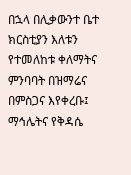በኋላ በሊቃውንተ ቤተ ክርስቲያን እለቱን የተመለከቱ ቀለማትና ምንባባት በዝማሬና በምስጋና እየቀረቡ፤ ማኅሌትና የቅዳሴ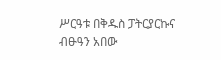ሥርዓቱ በቅዱስ ፓትርያርኩና ብፁዓን አበው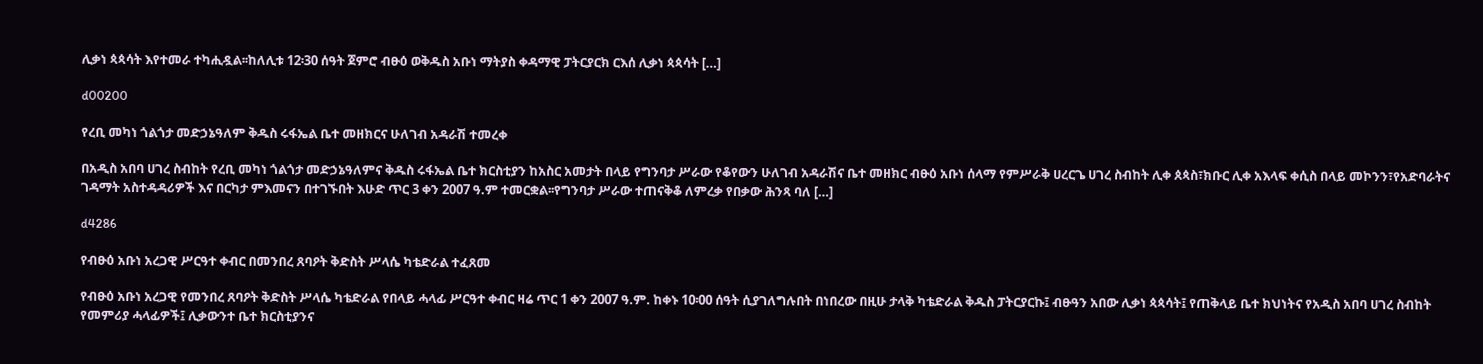ሊቃነ ጳጳሳት እየተመራ ተካሒዷል፡፡ከለሊቱ 12፡30 ሰዓት ጀምሮ ብፁዕ ወቅዱስ አቡነ ማትያስ ቀዳማዊ ፓትርያርክ ርእሰ ሊቃነ ጳጳሳት […]

d00200

የረቢ መካነ ጎልጎታ መድኃኔዓለም ቅዱስ ሩፋኤል ቤተ መዘክርና ሁለገብ አዳራሽ ተመረቀ

በአዲስ አበባ ሀገረ ስብከት የረቢ መካነ ጎልጎታ መድኃኔዓለምና ቅዱስ ሩፋኤል ቤተ ክርስቲያን ከአስር አመታት በላይ የግንባታ ሥራው የቆየውን ሁለገብ አዳራሽና ቤተ መዘክር ብፁዕ አቡነ ሰላማ የምሥራቅ ሀረርጌ ሀገረ ስብከት ሊቀ ጰጳስ፣ክቡር ሊቀ አእላፍ ቀሲስ በላይ መኮንን፣የአድባራትና ገዳማት አስተዳዳሪዎች እና በርካታ ምእመናን በተገኙበት እሁድ ጥር 3 ቀን 2007 ዓ.ም ተመርቋል፡፡የግንባታ ሥራው ተጠናቅቆ ለምረቃ የበቃው ሕንጻ ባለ […]

d4286

የብፁዕ አቡነ አረጋዊ ሥርዓተ ቀብር በመንበረ ጸባዖት ቅድስት ሥላሴ ካቴድራል ተፈጸመ

የብፁዕ አቡነ አረጋዊ የመንበረ ጸባዖት ቅድስት ሥላሴ ካቴድራል የበላይ ሓላፊ ሥርዓተ ቀብር ዛሬ ጥር 1 ቀን 2007 ዓ.ም. ከቀኑ 10፡00 ሰዓት ሲያገለግሉበት በነበረው በዚሁ ታላቅ ካቴድራል ቅዱስ ፓትርያርኩ፤ ብፁዓን አበው ሊቃነ ጳጳሳት፤ የጠቅላይ ቤተ ክህነትና የአዲስ አበባ ሀገረ ስብከት የመምሪያ ሓላፊዎች፤ ሊቃውንተ ቤተ ክርስቲያንና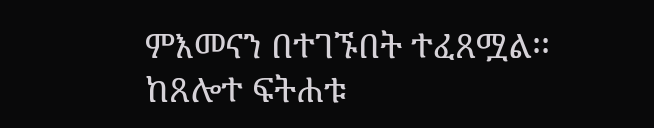ምእመናን በተገኙበት ተፈጸሟል፡፡ከጸሎተ ፍትሐቱ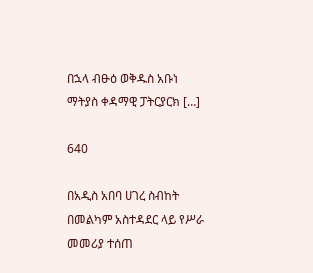በኋላ ብፁዕ ወቅዱስ አቡነ ማትያስ ቀዳማዊ ፓትርያርክ […]

640

በአዲስ አበባ ሀገረ ስብከት በመልካም አስተዳደር ላይ የሥራ መመሪያ ተሰጠ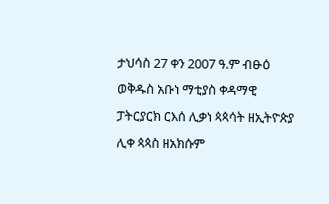ታህሳስ 27 ቀን 2007 ዓ.ም ብፁዕ ወቅዱስ አቡነ ማቲያስ ቀዳማዊ ፓትርያርክ ርእሰ ሊቃነ ጳጳሳት ዘኢትዮጵያ ሊቀ ጳጳስ ዘአክሱም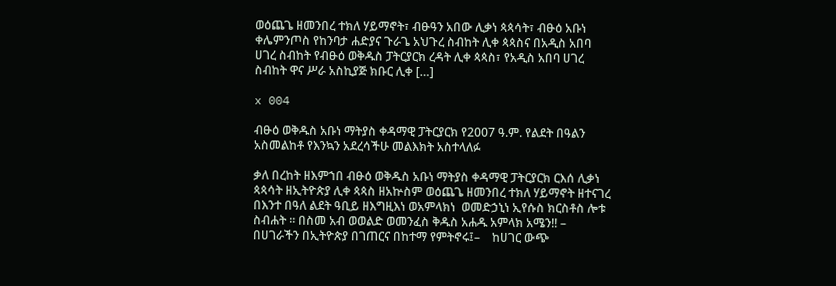ወዕጨጌ ዘመንበረ ተክለ ሃይማኖት፣ ብፁዓን አበው ሊቃነ ጳጳሳት፣ ብፁዕ አቡነ ቀሌምንጦስ የከንባታ ሐድያና ጉራጌ አህጉረ ስብከት ሊቀ ጳጳስና በአዲስ አበባ ሀገረ ስብከት የብፁዕ ወቅዱስ ፓትርያርክ ረዳት ሊቀ ጳጳስ፣ የአዲስ አበባ ሀገረ ስብከት ዋና ሥራ አስኪያጅ ክቡር ሊቀ […]

x 004

ብፁዕ ወቅዱስ አቡነ ማትያስ ቀዳማዊ ፓትርያርክ የ2007 ዓ.ም. የልደት በዓልን አስመልከቶ የእንኳን አደረሳችሁ መልእክት አስተላለፉ

ቃለ በረከት ዘእምኀበ ብፁዕ ወቅዱስ አቡነ ማትያስ ቀዳማዊ ፓትርያርክ ርእሰ ሊቃነ ጳጳሳት ዘኢትዮጵያ ሊቀ ጳጳስ ዘአኵስም ወዕጨጌ ዘመንበረ ተክለ ሃይማኖት ዘተናገረ በእንተ በዓለ ልደት ዓቢይ ዘእግዚእነ ወአምላክነ  ወመድኃኒነ ኢየሱስ ክርስቶስ ሎቱ ስብሐት ፡፡ በስመ አብ ወወልድ ወመንፈስ ቅዱስ አሐዱ አምላክ አሜን!! –    በሀገራችን በኢትዮጵያ በገጠርና በከተማ የምትኖሩ፤–    ከሀገር ውጭ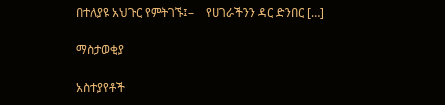በተለያዩ አህጉር የምትገኙ፤–    የሀገራችንን ዳር ድንበር […]

ማስታወቂያ

አስተያየቶች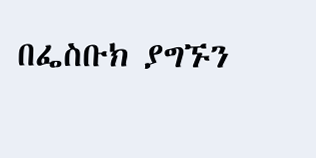በፌስቡክ ያግኙን